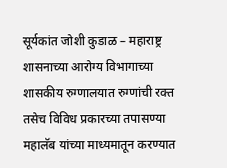सूर्यकांत जोशी कुडाळ – महाराष्ट्र शासनाच्या आरोग्य विभागाच्या शासकीय रुग्णालयात रुग्णांची रक्त तसेच विविध प्रकारच्या तपासण्या महालॅब यांच्या माध्यमातून करण्यात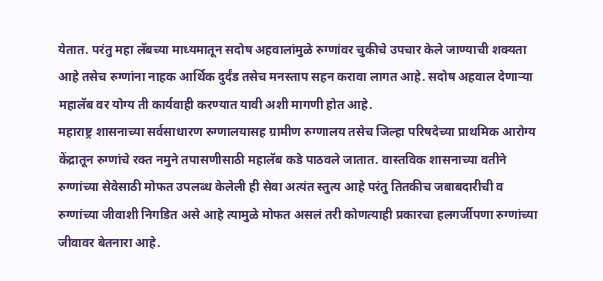येतात. परंतु महा लॅबच्या माध्यमातून सदोष अहवालांमुळे रुग्णांवर चुकीचे उपचार केले जाण्याची शक्यता आहे तसेच रुग्णांना नाहक आर्थिक दुर्दंड तसेच मनस्ताप सहन करावा लागत आहे. सदोष अहवाल देणाऱ्या महालॅब वर योग्य ती कार्यवाही करण्यात यावी अशी मागणी होत आहे.
महाराष्ट्र शासनाच्या सर्वसाधारण रुग्णालयासह ग्रामीण रुग्णालय तसेच जिल्हा परिषदेच्या प्राथमिक आरोग्य केंद्रातून रुग्णांचे रक्त नमुने तपासणीसाठी महालॅब कडे पाठवले जातात. वास्तविक शासनाच्या वतीने रुग्णांच्या सेवेसाठी मोफत उपलब्ध केलेली ही सेवा अत्यंत स्तुत्य आहे परंतु तितकीच जबाबदारीची व रुग्णांच्या जीवाशी निगडित असे आहे त्यामुळे मोफत असलं तरी कोणत्याही प्रकारचा हलगर्जीपणा रुग्णांच्या जीवावर बेतनारा आहे.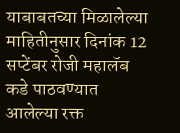याबाबतच्या मिळालेल्या माहितीनुसार दिनांक 12 सप्टेंबर रोजी महालॅब कडे पाठवण्यात आलेल्या रक्त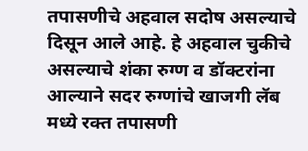तपासणीचे अहवाल सदोष असल्याचे दिसून आले आहे. हे अहवाल चुकीचे असल्याचे शंका रुग्ण व डॉक्टरांना आल्याने सदर रुग्णांचे खाजगी लॅब मध्ये रक्त तपासणी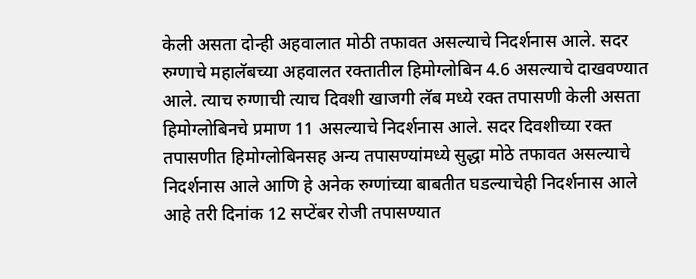केली असता दोन्ही अहवालात मोठी तफावत असल्याचे निदर्शनास आले. सदर रुग्णाचे महालॅबच्या अहवालत रक्तातील हिमोग्लोबिन 4.6 असल्याचे दाखवण्यात आले. त्याच रुग्णाची त्याच दिवशी खाजगी लॅब मध्ये रक्त तपासणी केली असता हिमोग्लोबिनचे प्रमाण 11 असल्याचे निदर्शनास आले. सदर दिवशीच्या रक्त तपासणीत हिमोग्लोबिनसह अन्य तपासण्यांमध्ये सुद्धा मोठे तफावत असल्याचे निदर्शनास आले आणि हे अनेक रुग्णांच्या बाबतीत घडल्याचेही निदर्शनास आले आहे तरी दिनांक 12 सप्टेंबर रोजी तपासण्यात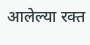आलेल्या रक्त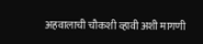अहवालाची चौकशी व्हावी अशी मागणी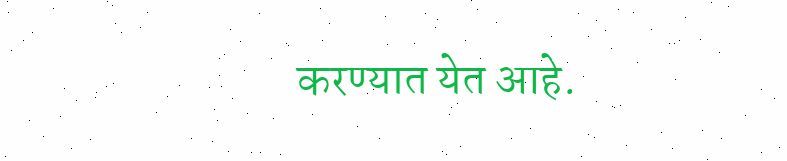करण्यात येत आहे.